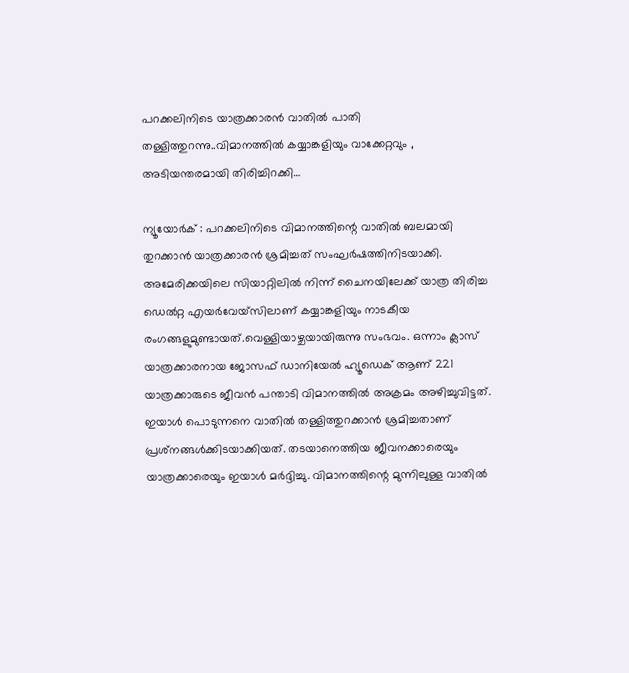പറക്കലിനിടെ യാത്രക്കാരന്‍ വാതില്‍ പാതി തള്ളിത്തുറന്നു..വിമാനത്തില്‍ കയ്യാങ്കളിയും വാക്കേറ്റവും , അടിയന്തരമായി തിരിച്ചിറക്കി…

ന്യൂയോര്‍ക് : പറക്കലിനിടെ വിമാനത്തിന്റെ വാതില്‍ ബലമായി തുറക്കാന്‍ യാത്രക്കാരന്‍ ശ്രമിച്ചത് സംഘര്‍ഷത്തിനിടയാക്കി. അമേരിക്കയിലെ സിയാറ്റിലില്‍ നിന്ന് ചൈനയിലേക്ക് യാത്ര തിരിച്ച ഡെല്‍റ്റ എയര്‍വേയ്‌സിലാണ് കയ്യാങ്കളിയും നാടകീയ രംഗങ്ങളുമുണ്ടായത്.വെള്ളിയാഴ്ചയായിരുന്നു സംഭവം. ഒന്നാം ക്ലാസ് യാത്രക്കാരനായ ജോസഫ് ഡാനിയേല്‍ ഹ്യൂഡെക് ആണ് 221 യാത്രക്കാരുടെ ജീവന്‍ പന്താടി വിമാനത്തില്‍ അക്രമം അഴിച്ചുവിട്ടത്. ഇയാള്‍ പൊടുന്നനെ വാതില്‍ തള്ളിത്തുറക്കാന്‍ ശ്രമിച്ചതാണ് പ്രശ്‌നങ്ങള്‍ക്കിടയാക്കിയത്. തടയാനെത്തിയ ജീവനക്കാരെയും യാത്രക്കാരെയും ഇയാള്‍ മര്‍ദ്ദിച്ചു. വിമാനത്തിന്റെ മുന്നിലുള്ള വാതില്‍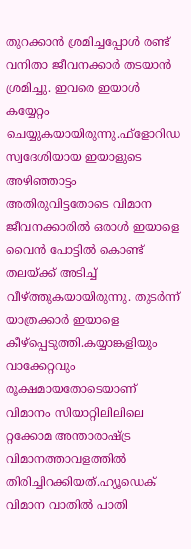തുറക്കാന്‍ ശ്രമിച്ചപ്പോള്‍ രണ്ട് വനിതാ ജീവനക്കാര്‍ തടയാന്‍ ശ്രമിച്ചു. ഇവരെ ഇയാള്‍ കയ്യേറ്റം ചെയ്യുകയായിരുന്നു.ഫ്‌ളോറിഡ സ്വദേശിയായ ഇയാളുടെ അഴിഞ്ഞാട്ടം അതിരുവിട്ടതോടെ വിമാന ജീവനക്കാരില്‍ ഒരാള്‍ ഇയാളെ വൈന്‍ പോട്ടില്‍ കൊണ്ട് തലയ്ക്ക് അടിച്ച് വീഴ്ത്തുകയായിരുന്നു. തുടര്‍ന്ന് യാത്രക്കാര്‍ ഇയാളെ കീഴ്‌പ്പെടുത്തി.കയ്യാങ്കളിയും വാക്കേറ്റവും രൂക്ഷമായതോടെയാണ് വിമാനം സിയാറ്റിലിലിലെ റ്റക്കോമ അന്താരാഷ്ട്ര വിമാനത്താവളത്തില്‍ തിരിച്ചിറക്കിയത്.ഹ്യൂഡെക് വിമാന വാതില്‍ പാതി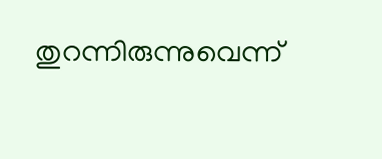തുറന്നിരുന്നുവെന്ന്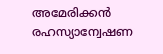അമേരിക്കന്‍ രഹസ്യാന്വേഷണ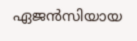ഏജന്‍സിയായ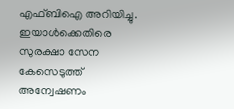എഫ്ബിഐ അറിയിച്ചു. ഇയാള്‍ക്കെതിരെ സുരക്ഷാ സേന കേസെടുത്ത് അന്വേഷണം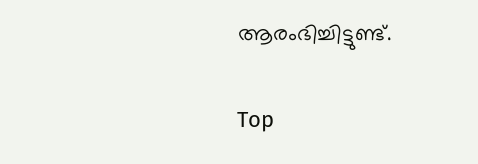ആരംഭിച്ചിട്ടുണ്ട്.

Top